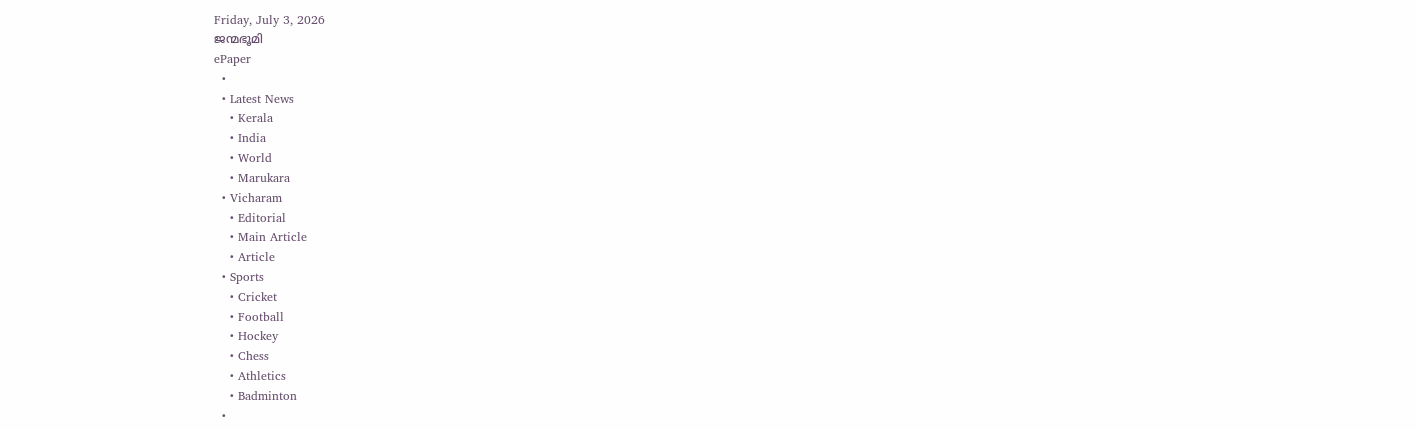Friday, July 3, 2026
ജന്മഭൂമി
ePaper
  •
  • Latest News
    • Kerala
    • India
    • World
    • Marukara
  • Vicharam
    • Editorial
    • Main Article
    • Article
  • Sports
    • Cricket
    • Football
    • Hockey
    • Chess
    • Athletics
    • Badminton
  •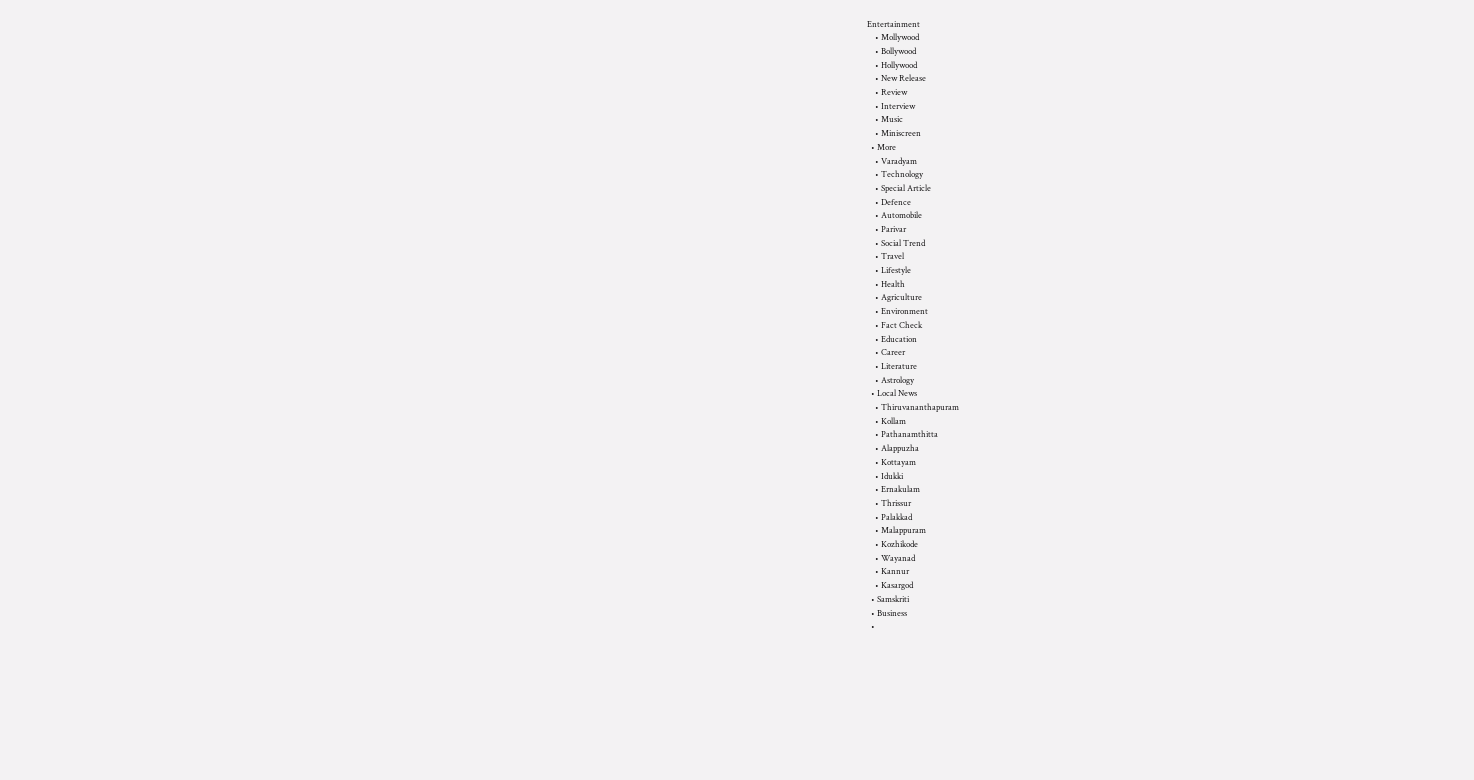Entertainment
    • Mollywood
    • Bollywood
    • Hollywood
    • New Release
    • Review
    • Interview
    • Music
    • Miniscreen
  • More
    • Varadyam
    • Technology
    • Special Article
    • Defence
    • Automobile
    • Parivar
    • Social Trend
    • Travel
    • Lifestyle
    • Health
    • Agriculture
    • Environment
    • Fact Check
    • Education
    • Career
    • Literature
    • Astrology
  • Local News
    • Thiruvananthapuram
    • Kollam
    • Pathanamthitta
    • Alappuzha
    • Kottayam
    • Idukki
    • Ernakulam
    • Thrissur
    • Palakkad
    • Malappuram
    • Kozhikode
    • Wayanad
    • Kannur
    • Kasargod
  • Samskriti
  • Business
  •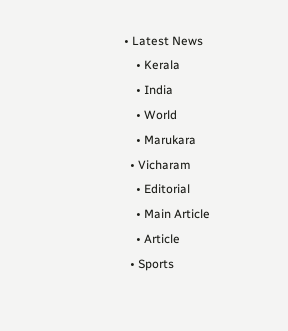• Latest News
    • Kerala
    • India
    • World
    • Marukara
  • Vicharam
    • Editorial
    • Main Article
    • Article
  • Sports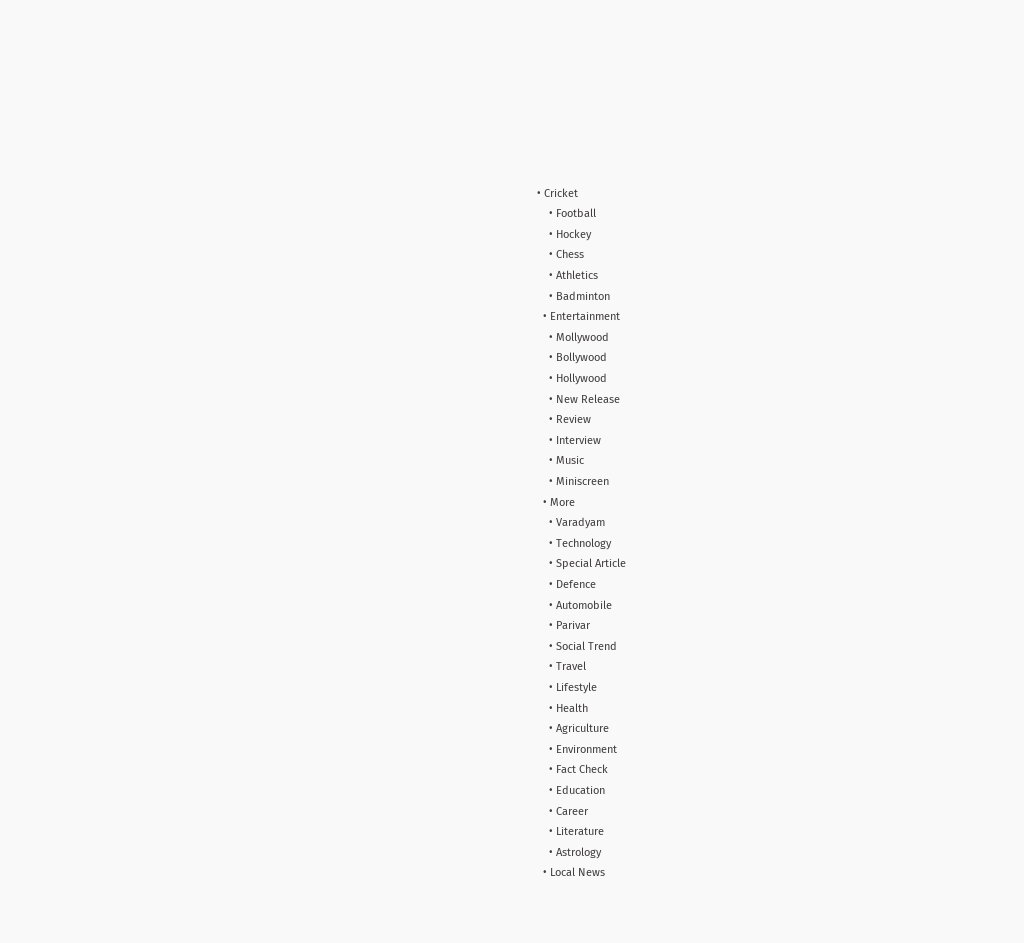• Cricket
    • Football
    • Hockey
    • Chess
    • Athletics
    • Badminton
  • Entertainment
    • Mollywood
    • Bollywood
    • Hollywood
    • New Release
    • Review
    • Interview
    • Music
    • Miniscreen
  • More
    • Varadyam
    • Technology
    • Special Article
    • Defence
    • Automobile
    • Parivar
    • Social Trend
    • Travel
    • Lifestyle
    • Health
    • Agriculture
    • Environment
    • Fact Check
    • Education
    • Career
    • Literature
    • Astrology
  • Local News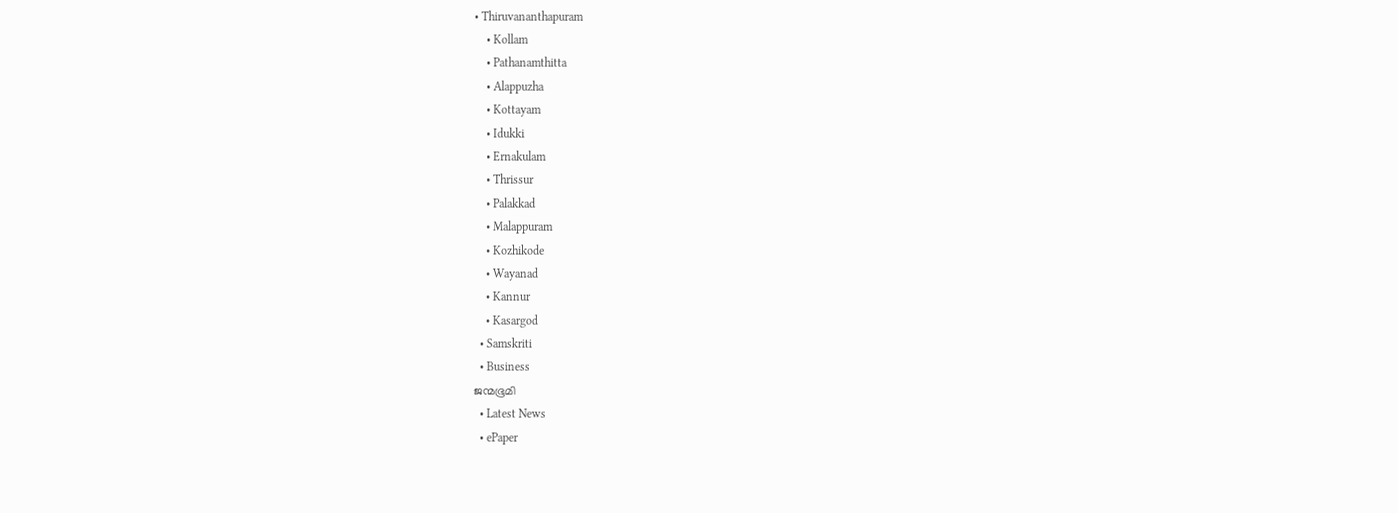• Thiruvananthapuram
    • Kollam
    • Pathanamthitta
    • Alappuzha
    • Kottayam
    • Idukki
    • Ernakulam
    • Thrissur
    • Palakkad
    • Malappuram
    • Kozhikode
    • Wayanad
    • Kannur
    • Kasargod
  • Samskriti
  • Business
ജന്മഭൂമി
  • Latest News
  • ePaper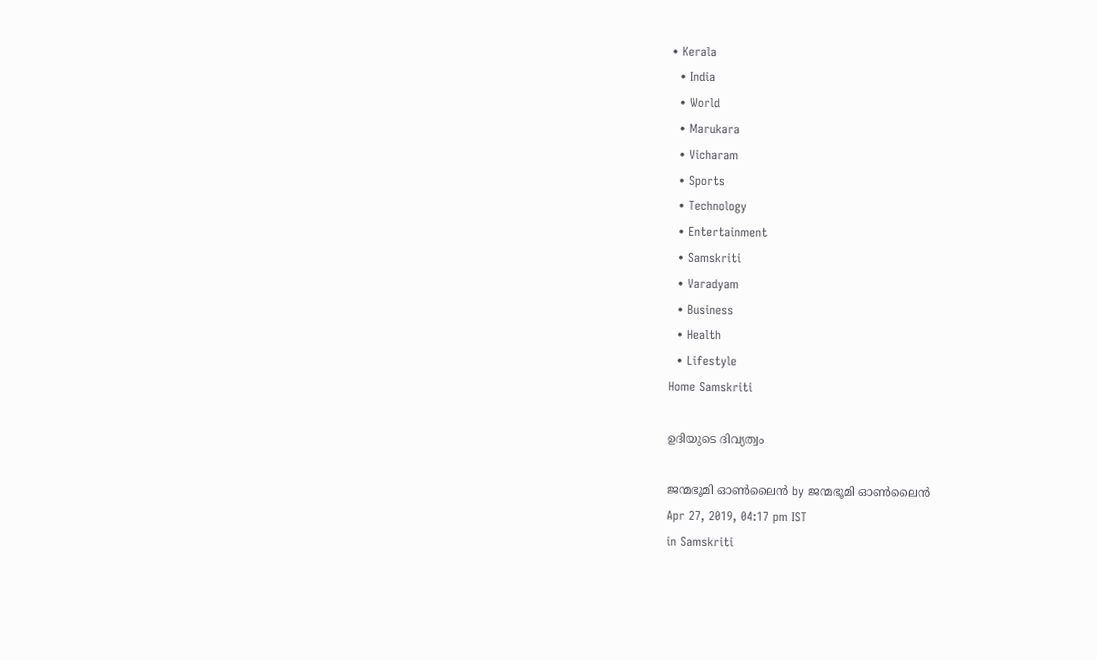• Kerala
  • India
  • World
  • Marukara
  • Vicharam
  • Sports
  • Technology
  • Entertainment
  • Samskriti
  • Varadyam
  • Business
  • Health
  • Lifestyle
Home Samskriti

ഉദിയുടെ ദിവ്യത്വം

ജന്മഭൂമി ഓണ്‍ലൈന്‍ by ജന്മഭൂമി ഓണ്‍ലൈന്‍
Apr 27, 2019, 04:17 pm IST
in Samskriti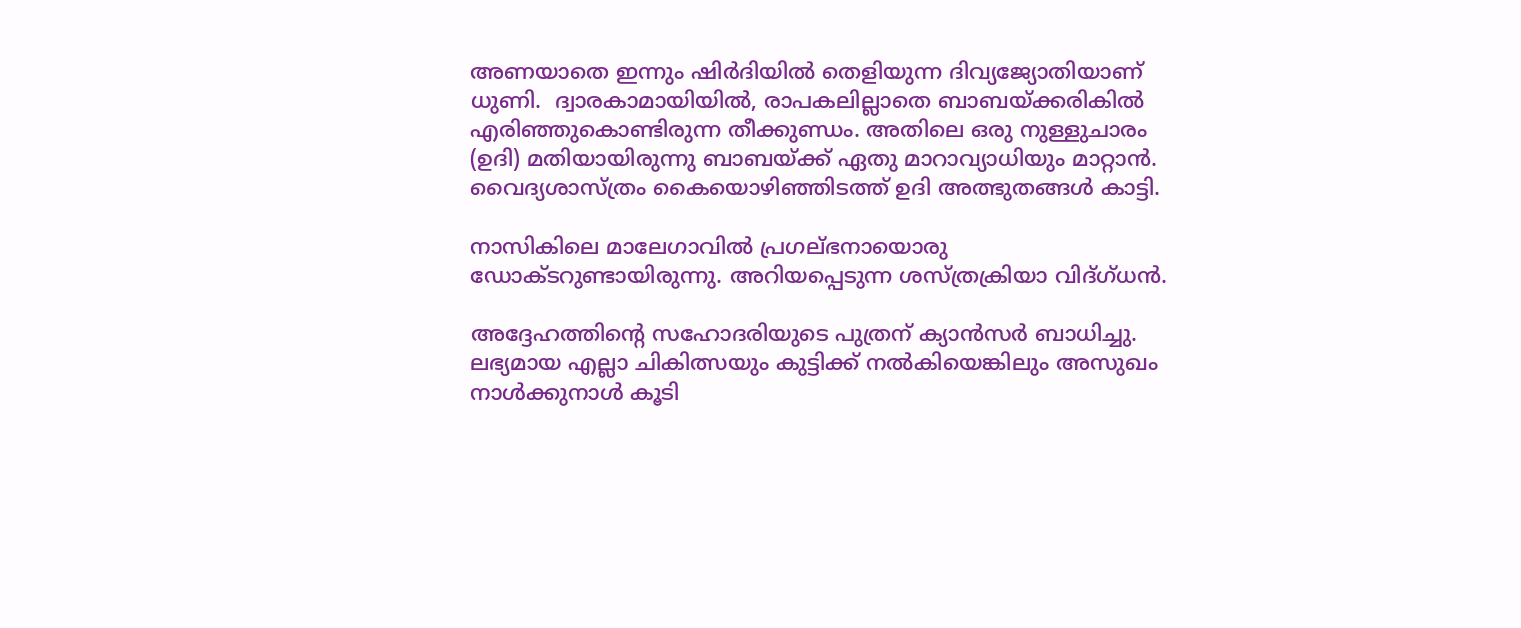അണയാതെ ഇന്നും ഷിര്‍ദിയില്‍ തെളിയുന്ന ദിവ്യജ്യോതിയാണ് ധുണി.  ദ്വാരകാമായിയില്‍, രാപകലില്ലാതെ ബാബയ്‌ക്കരികില്‍ എരിഞ്ഞുകൊണ്ടിരുന്ന തീക്കുണ്ഡം. അതിലെ ഒരു നുള്ളുചാരം (ഉദി) മതിയായിരുന്നു ബാബയ്‌ക്ക് ഏതു മാറാവ്യാധിയും മാറ്റാന്‍. വൈദ്യശാസ്ത്രം കൈയൊഴിഞ്ഞിടത്ത് ഉദി അത്ഭുതങ്ങള്‍ കാട്ടി.

നാസികിലെ മാലേഗാവില്‍ പ്രഗല്ഭനായൊരു ഡോക്ടറുണ്ടായിരുന്നു. അറിയപ്പെടുന്ന ശസ്ത്രക്രിയാ വിദ്ഗ്ധന്‍.

അദ്ദേഹത്തിന്റെ സഹോദരിയുടെ പുത്രന് ക്യാന്‍സര്‍ ബാധിച്ചു. ലഭ്യമായ എല്ലാ ചികിത്സയും കുട്ടിക്ക് നല്‍കിയെങ്കിലും അസുഖം നാള്‍ക്കുനാള്‍ കൂടി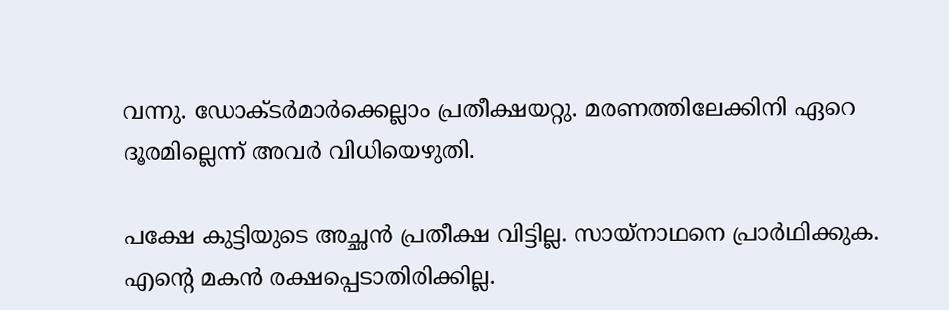വന്നു. ഡോക്ടര്‍മാര്‍ക്കെല്ലാം പ്രതീക്ഷയറ്റു. മരണത്തിലേക്കിനി ഏറെ ദൂരമില്ലെന്ന് അവര്‍ വിധിയെഴുതി.

പക്ഷേ കുട്ടിയുടെ അച്ഛന്‍ പ്രതീക്ഷ വിട്ടില്ല. സായ്‌നാഥനെ പ്രാര്‍ഥിക്കുക. എന്റെ മകന്‍ രക്ഷപ്പെടാതിരിക്കില്ല.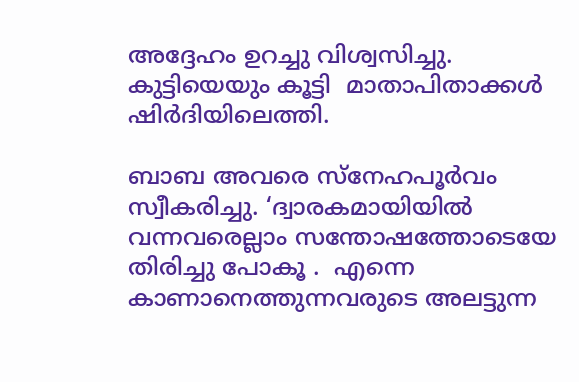അദ്ദേഹം ഉറച്ചു വിശ്വസിച്ചു. കുട്ടിയെയും കൂട്ടി  മാതാപിതാക്കള്‍ ഷിര്‍ദിയിലെത്തി.

ബാബ അവരെ സ്‌നേഹപൂര്‍വം സ്വീകരിച്ചു. ‘ദ്വാരകമായിയില്‍ വന്നവരെല്ലാം സന്തോഷത്തോടെയേ തിരിച്ചു പോകൂ .  എന്നെ കാണാനെത്തുന്നവരുടെ അലട്ടുന്ന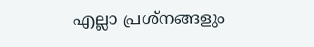എല്ലാ പ്രശ്‌നങ്ങളും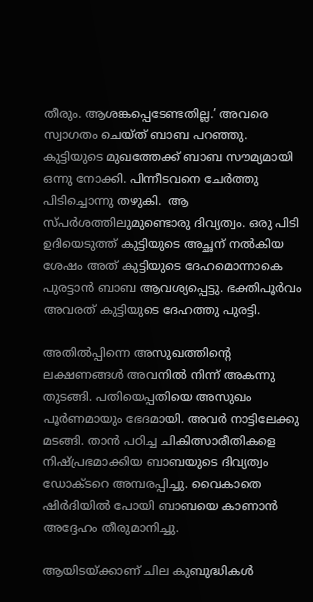തീരും. ആശങ്കപ്പെടേണ്ടതില്ല.’ അവരെ സ്വാഗതം ചെയ്ത് ബാബ പറഞ്ഞു. കുട്ടിയുടെ മുഖത്തേക്ക് ബാബ സൗമ്യമായി ഒന്നു നോക്കി. പിന്നീടവനെ ചേര്‍ത്തു പിടിച്ചൊന്നു തഴുകി.  ആ സ്പര്‍ശത്തിലുമുണ്ടൊരു ദിവ്യത്വം. ഒരു പിടി ഉദിയെടുത്ത് കുട്ടിയുടെ അച്ഛന് നല്‍കിയ ശേഷം അത് കുട്ടിയുടെ ദേഹമൊന്നാകെ പുരട്ടാന്‍ ബാബ ആവശ്യപ്പെട്ടു. ഭക്തിപൂര്‍വം അവരത് കുട്ടിയുടെ ദേഹത്തു പുരട്ടി.

അതില്‍പ്പിന്നെ അസുഖത്തിന്റെ ലക്ഷണങ്ങള്‍ അവനില്‍ നിന്ന് അകന്നു തുടങ്ങി. പതിയെപ്പതിയെ അസുഖം പൂര്‍ണമായും ഭേദമായി. അവര്‍ നാട്ടിലേക്കു മടങ്ങി. താന്‍ പഠിച്ച ചികിത്സാരീതികളെ നിഷ്പ്രഭമാക്കിയ ബാബയുടെ ദിവ്യത്വം ഡോക്ടറെ അമ്പരപ്പിച്ചു. വൈകാതെ ഷിര്‍ദിയില്‍ പോയി ബാബയെ കാണാന്‍ അദ്ദേഹം തീരുമാനിച്ചു.

ആയിടയ്‌ക്കാണ് ചില കുബുദ്ധികള്‍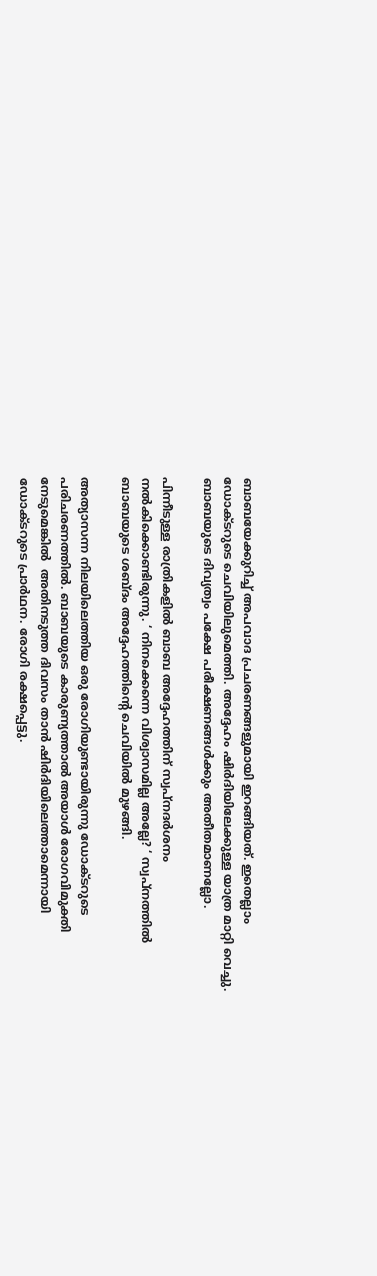ബാബയേക്കുറിച്ച് അപവാദ പ്രചരണങ്ങളുമായി ഇറങ്ങിയത്. ഇതെല്ലാം ഡോക്ടറുടെ ചെവിയിലുമെത്തി. അദ്ദേഹം ഷിര്‍ദിയിലേക്കുള്ള യാത്ര മാറ്റി വെച്ചു. ബാബയുടെ ദിവ്യത്വം പക്ഷേ പരീക്ഷണങ്ങള്‍ക്കും അതീതമാണല്ലോ.

പിന്നീടുള്ള രാത്രികളില്‍ ബാബ അദ്ദേഹത്തിന് സ്വപ്‌നദര്‍ശനം നല്‍കിക്കൊണ്ടിരുന്നു. ‘ നിനക്കെന്നെ വിശ്വാസമില്ല അല്ലേ? ‘ സ്വപ്‌നത്തില്‍ ബാബയുടെ ശബ്ദം അദ്ദേഹത്തിന്റെ ചെവിയില്‍ മുഴങ്ങി.

അത്യാസന്ന നിലയിലെത്തിയ ഒരു രോഗിയുണ്ടായിരുന്നു ഡോക്ടറുടെ പരിചരണത്തില്‍. ബാബയുടെ കാരുണ്യത്താല്‍ അയാള്‍ രോഗവിമുക്തി നേടുമെങ്കില്‍  അതിനടുത്ത ദിവസം താന്‍ ഷിര്‍ദിയിലെത്താമെന്നായി ഡോക്ടറുടെ പ്രാര്‍ഥന. രോഗി രക്ഷപ്പെട്ടു.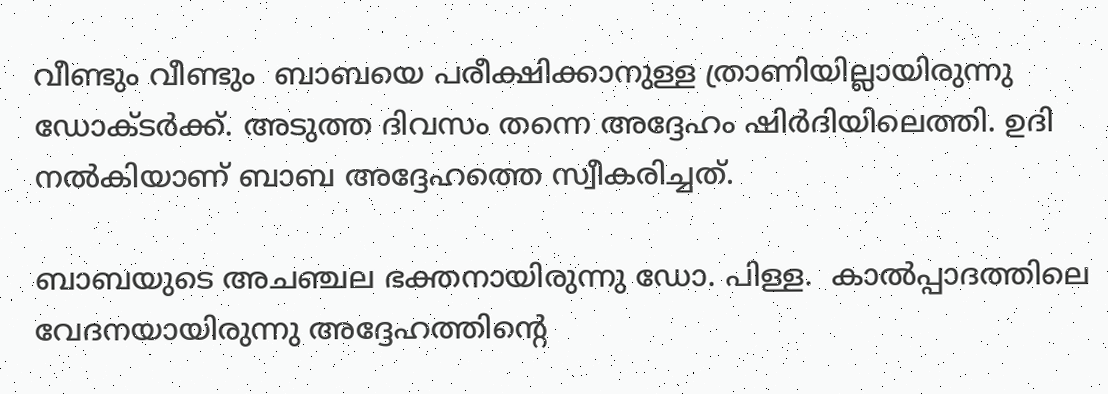വീണ്ടും വീണ്ടും  ബാബയെ പരീക്ഷിക്കാനുള്ള ത്രാണിയില്ലായിരുന്നു ഡോക്ടര്‍ക്ക്. അടുത്ത ദിവസം തന്നെ അദ്ദേഹം ഷിര്‍ദിയിലെത്തി. ഉദി നല്‍കിയാണ് ബാബ അദ്ദേഹത്തെ സ്വീകരിച്ചത്.

ബാബയുടെ അചഞ്ചല ഭക്തനായിരുന്നു ഡോ. പിള്ള.  കാല്‍പ്പാദത്തിലെ വേദനയായിരുന്നു അദ്ദേഹത്തിന്റെ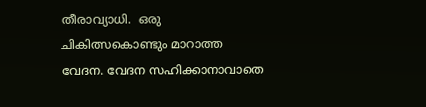തീരാവ്യാധി.  ഒരു ചികിത്സകൊണ്ടും മാറാത്ത വേദന. വേദന സഹിക്കാനാവാതെ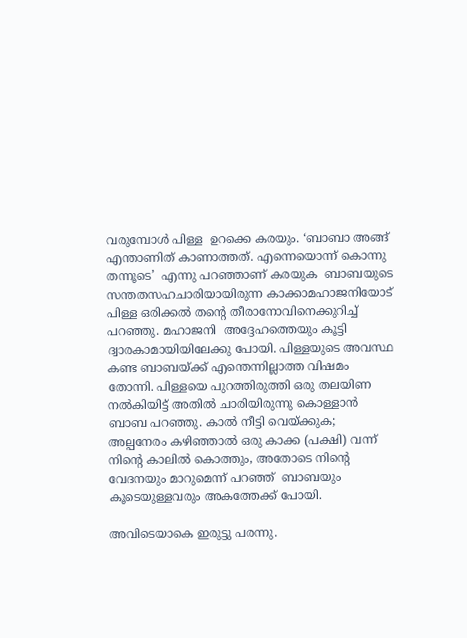വരുമ്പോള്‍ പിള്ള  ഉറക്കെ കരയും. ‘ബാബാ അങ്ങ്  എന്താണിത് കാണാത്തത്. എന്നെയൊന്ന് കൊന്നു തന്നൂടെ’  എന്നു പറഞ്ഞാണ് കരയുക  ബാബയുടെ സന്തതസഹചാരിയായിരുന്ന കാക്കാമഹാജനിയോട് പിള്ള ഒരിക്കല്‍ തന്റെ തീരാനോവിനെക്കുറിച്ച് പറഞ്ഞു. മഹാജനി  അദ്ദേഹത്തെയും കൂട്ടി ദ്വാരകാമായിയിലേക്കു പോയി. പിള്ളയുടെ അവസ്ഥ കണ്ട ബാബയ്‌ക്ക് എന്തെന്നില്ലാത്ത വിഷമം തോന്നി. പിള്ളയെ പുറത്തിരുത്തി ഒരു തലയിണ നല്‍കിയിട്ട് അതില്‍ ചാരിയിരുന്നു കൊള്ളാന്‍ ബാബ പറഞ്ഞു. കാല്‍ നീട്ടി വെയ്‌ക്കുക; അല്പനേരം കഴിഞ്ഞാല്‍ ഒരു കാക്ക (പക്ഷി) വന്ന് നിന്റെ കാലില്‍ കൊത്തും, അതോടെ നിന്റെ വേദനയും മാറുമെന്ന് പറഞ്ഞ്  ബാബയും കൂടെയുള്ളവരും അകത്തേക്ക് പോയി.

അവിടെയാകെ ഇരുട്ടു പരന്നു.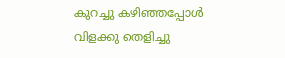കുറച്ചു കഴിഞ്ഞപ്പോള്‍ വിളക്കു തെളിച്ചു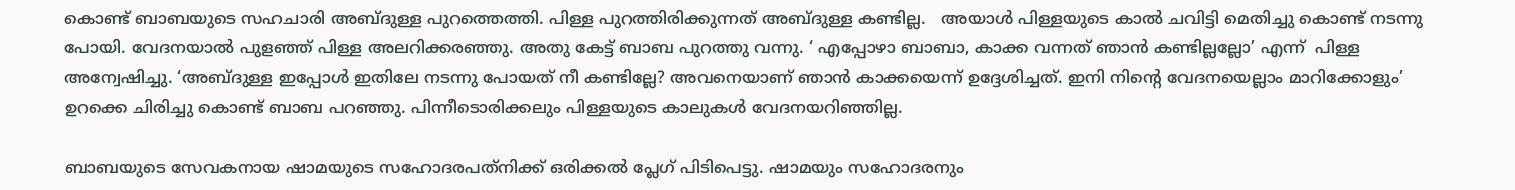കൊണ്ട് ബാബയുടെ സഹചാരി അബ്ദുള്ള പുറത്തെത്തി. പിള്ള പുറത്തിരിക്കുന്നത് അബ്ദുള്ള കണ്ടില്ല.   അയാള്‍ പിള്ളയുടെ കാല്‍ ചവിട്ടി മെതിച്ചു കൊണ്ട് നടന്നു പോയി. വേദനയാല്‍ പുളഞ്ഞ് പിള്ള അലറിക്കരഞ്ഞു. അതു കേട്ട് ബാബ പുറത്തു വന്നു. ‘ എപ്പോഴാ ബാബാ, കാക്ക വന്നത് ഞാന്‍ കണ്ടില്ലല്ലോ’ എന്ന്  പിള്ള അന്വേഷിച്ചു. ‘അബ്ദുള്ള ഇപ്പോള്‍ ഇതിലേ നടന്നു പോയത് നീ കണ്ടില്ലേ? അവനെയാണ് ഞാന്‍ കാക്കയെന്ന് ഉദ്ദേശിച്ചത്. ഇനി നിന്റെ വേദനയെല്ലാം മാറിക്കോളും’ ഉറക്കെ ചിരിച്ചു കൊണ്ട് ബാബ പറഞ്ഞു. പിന്നീടൊരിക്കലും പിള്ളയുടെ കാലുകള്‍ വേദനയറിഞ്ഞില്ല.

ബാബയുടെ സേവകനായ ഷാമയുടെ സഹോദരപത്‌നിക്ക് ഒരിക്കല്‍ പ്ലേഗ് പിടിപെട്ടു. ഷാമയും സഹോദരനും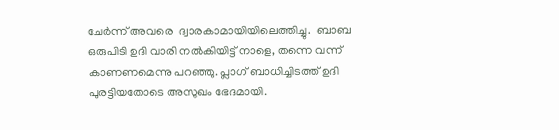ചേര്‍ന്ന് അവരെ  ദ്വാരകാമായിയിലെത്തിച്ചു.  ബാബ ഒരുപിടി ഉദി വാരി നല്‍കിയിട്ട് നാളെ, തന്നെ വന്ന് കാണണമെന്നു പറഞ്ഞു. പ്ലാഗ് ബാധിച്ചിടത്ത് ഉദി പുരട്ടിയതോടെ അസുഖം ഭേദമായി.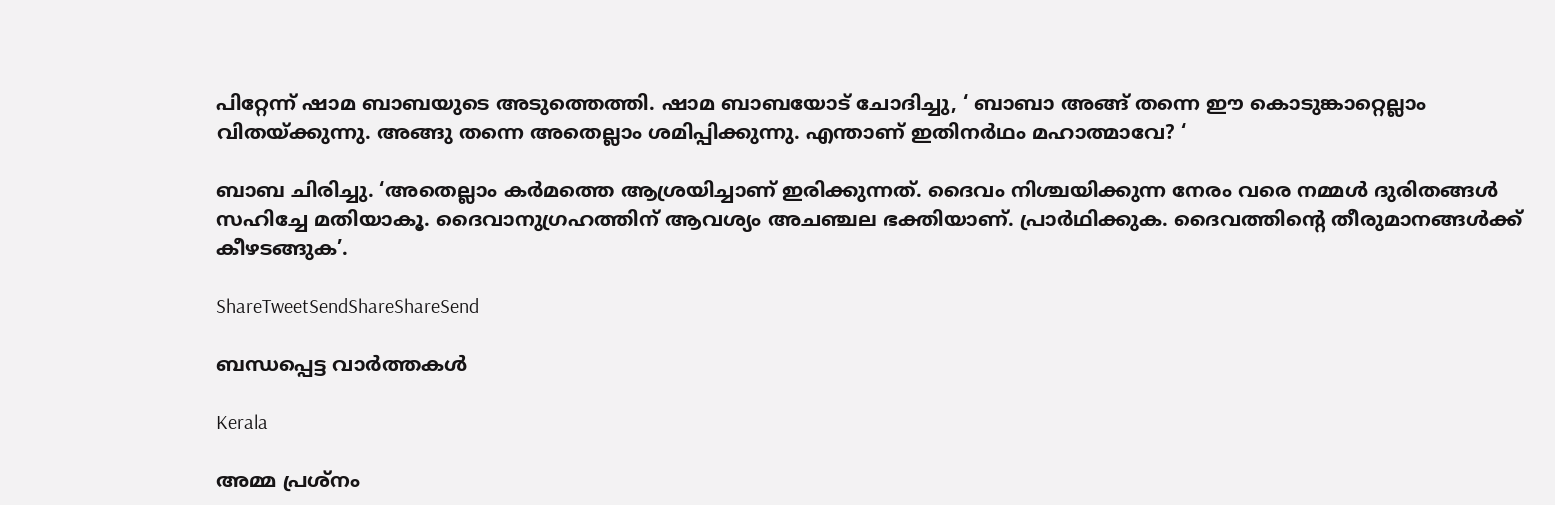പിറ്റേന്ന് ഷാമ ബാബയുടെ അടുത്തെത്തി. ഷാമ ബാബയോട് ചോദിച്ചു, ‘ ബാബാ അങ്ങ് തന്നെ ഈ കൊടുങ്കാറ്റെല്ലാം വിതയ്‌ക്കുന്നു. അങ്ങു തന്നെ അതെല്ലാം ശമിപ്പിക്കുന്നു. എന്താണ് ഇതിനര്‍ഥം മഹാത്മാവേ? ‘

ബാബ ചിരിച്ചു. ‘അതെല്ലാം കര്‍മത്തെ ആശ്രയിച്ചാണ് ഇരിക്കുന്നത്. ദൈവം നിശ്ചയിക്കുന്ന നേരം വരെ നമ്മള്‍ ദുരിതങ്ങള്‍ സഹിച്ചേ മതിയാകൂ. ദൈവാനുഗ്രഹത്തിന് ആവശ്യം അചഞ്ചല ഭക്തിയാണ്. പ്രാര്‍ഥിക്കുക. ദൈവത്തിന്റെ തീരുമാനങ്ങള്‍ക്ക് കീഴടങ്ങുക’.

ShareTweetSendShareShareSend

ബന്ധപ്പെട്ട വാര്‍ത്തകള്‍

Kerala

അമ്മ പ്രശ്നം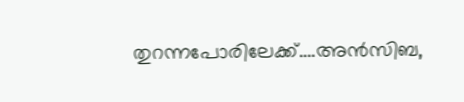തുറന്നപോരിലേക്ക്….അന്‍സിബ,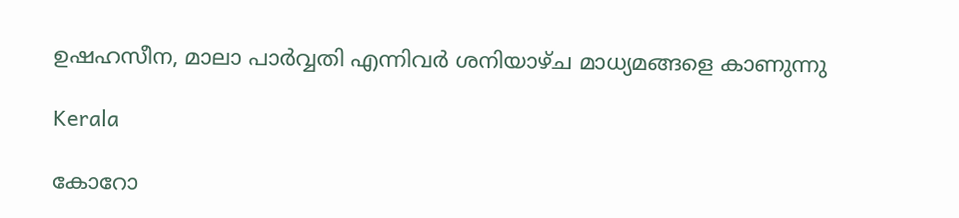ഉഷഹസീന, മാലാ പാര്‍വ്വതി എന്നിവര്‍ ശനിയാഴ്ച മാധ്യമങ്ങളെ കാണുന്നു

Kerala

കോറോ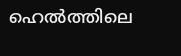ഹെല്‍ത്തിലെ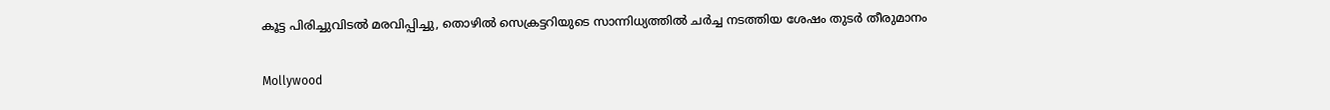കൂട്ട പിരിച്ചുവിടല്‍ മരവിപ്പിച്ചു, തൊഴില്‍ സെക്രട്ടറിയുടെ സാന്നിധ്യത്തില്‍ ചര്‍ച്ച നടത്തിയ ശേഷം തുടര്‍ തീരുമാനം

Mollywood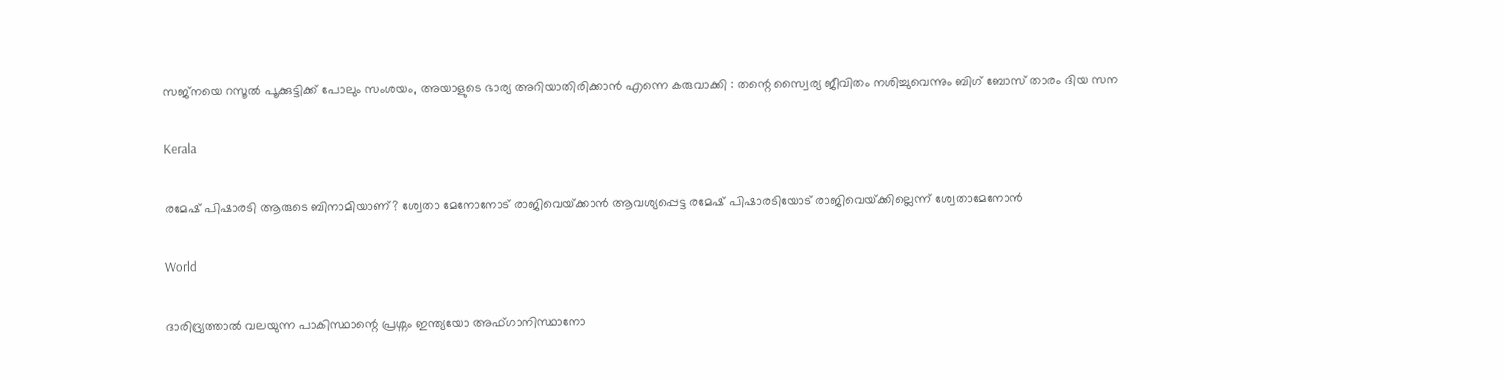സജ്നയെ റസൂൽ പൂക്കുട്ടിക്ക് പോലും സംശയം, അയാളുടെ ഭാര്യ അറിയാതിരിക്കാൻ എന്നെ കരുവാക്കി : തന്റെ സ്വൈര്യ ജീവിതം നശിച്ചുവെന്നും ബിഗ് ബോസ് താരം ദിയ സന

Kerala

രമേഷ് പിഷാരടി ആരുടെ ബിനാമിയാണ്? ശ്വേതാ മേനോനോട് രാജിവെയ്‌ക്കാന്‍ ആവശ്യപ്പെട്ട രമേഷ് പിഷാരടിയോട് രാജിവെയ്‌ക്കില്ലെന്ന് ശ്വേതാമേനോന്‍

World

ദാരിദ്ര്യത്താൽ വലയുന്ന പാകിസ്ഥാന്റെ പ്രശ്നം ഇന്ത്യയോ അഫ്ഗാനിസ്ഥാനോ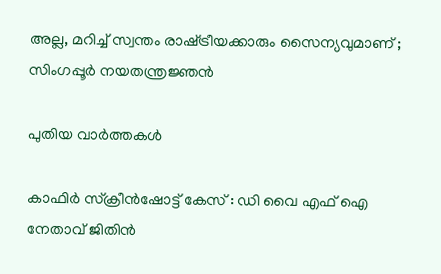അല്ല, മറിച്ച് സ്വന്തം രാഷ്‌ട്രീയക്കാരും സൈന്യവുമാണ് ; സിംഗപ്പൂർ നയതന്ത്രജ്ഞൻ

പുതിയ വാര്‍ത്തകള്‍

കാഫിര്‍ സ്‌ക്രീന്‍ഷോട്ട് കേസ് : ഡി വൈ എഫ് ഐ നേതാവ് ജിതിന്‍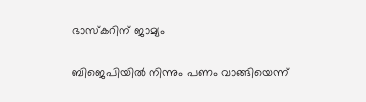ഭാസ്‌കറിന് ജാമ്യം

ബിജെപിയില്‍ നിന്നും പണം വാങ്ങിയെന്ന്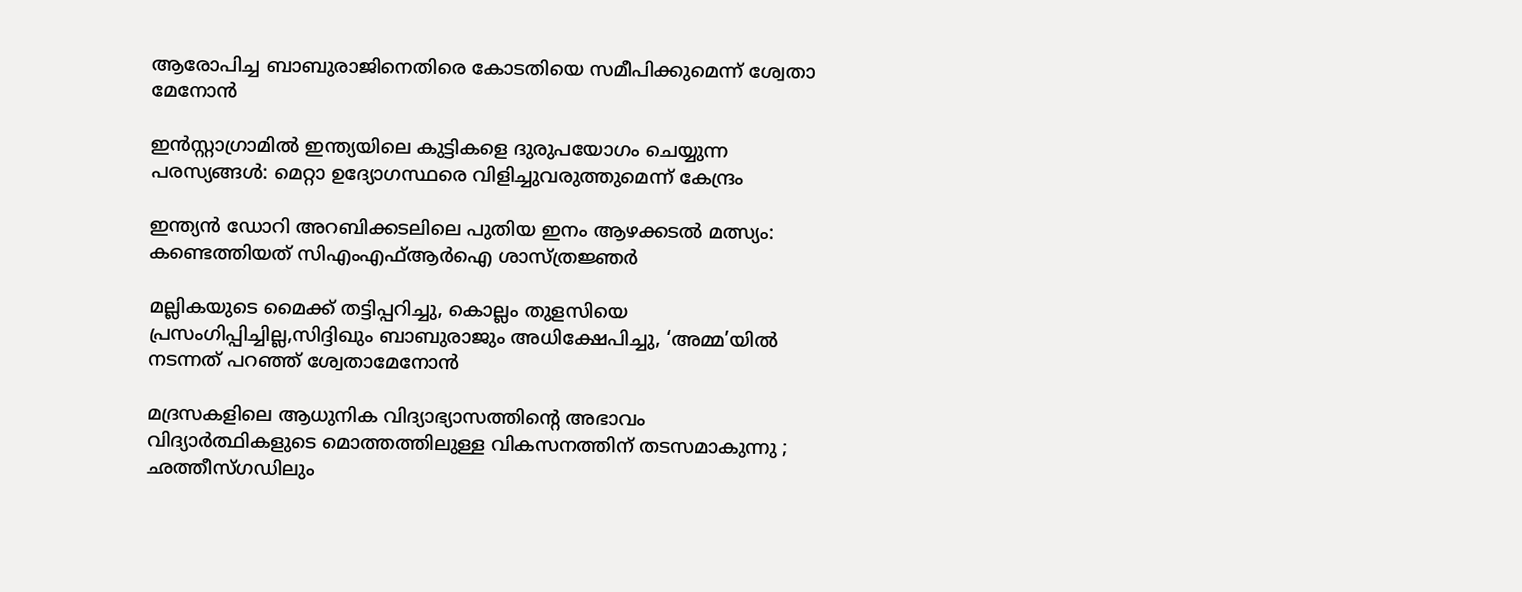ആരോപിച്ച ബാബുരാജിനെതിരെ കോടതിയെ സമീപിക്കുമെന്ന് ശ്വേതാ മേനോന്‍

ഇൻസ്റ്റാഗ്രാമിൽ ഇന്ത്യയിലെ കുട്ടികളെ ദുരുപയോഗം ചെയ്യുന്ന പരസ്യങ്ങൾ: മെറ്റാ ഉദ്യോഗസ്ഥരെ വിളിച്ചുവരുത്തുമെന്ന് കേന്ദ്രം

ഇന്ത്യന്‍ ഡോറി അറബിക്കടലിലെ പുതിയ ഇനം ആഴക്കടല്‍ മത്സ്യം: കണ്ടെത്തിയത് സിഎംഎഫ്ആര്‍ഐ ശാസ്ത്രജ്ഞര്‍

മല്ലികയുടെ മൈക്ക് തട്ടിപ്പറിച്ചു, കൊല്ലം തുളസിയെ പ്രസംഗിപ്പിച്ചില്ല,സിദ്ദിഖും ബാബുരാജും അധിക്ഷേപിച്ചു, ‘അമ്മ’യില്‍ നടന്നത് പറഞ്ഞ് ശ്വേതാമേനോന്‍

മദ്രസകളിലെ ആധുനിക വിദ്യാഭ്യാസത്തിന്റെ അഭാവം വിദ്യാർത്ഥികളുടെ മൊത്തത്തിലുള്ള വികസനത്തിന് തടസമാകുന്നു ; ഛത്തീസ്ഗഡിലും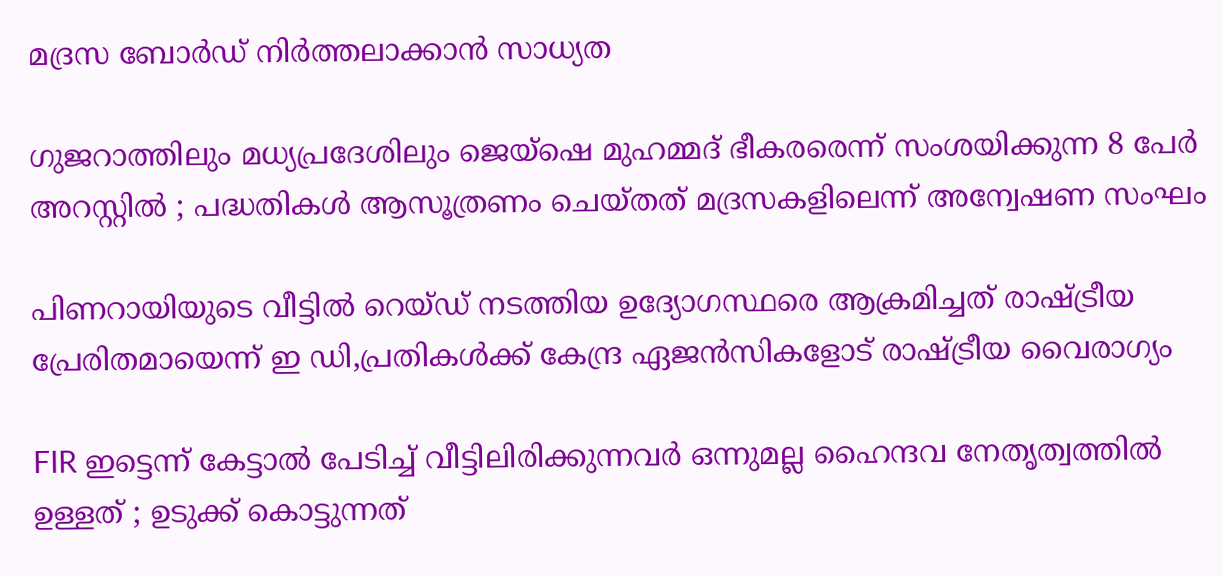മദ്രസ ബോർഡ് നിർത്തലാക്കാൻ സാധ്യത

ഗുജറാത്തിലും മധ്യപ്രദേശിലും ജെയ്‌ഷെ മുഹമ്മദ് ഭീകരരെന്ന് സംശയിക്കുന്ന 8 പേർ അറസ്റ്റിൽ ; പദ്ധതികൾ ആസൂത്രണം ചെയ്തത് മദ്രസകളിലെന്ന് അന്വേഷണ സംഘം

പിണറായിയുടെ വീട്ടില്‍ റെയ്ഡ് നടത്തിയ ഉദ്യോഗസ്ഥരെ ആക്രമിച്ചത് രാഷ്‌ട്രീയ പ്രേരിതമായെന്ന് ഇ ഡി,പ്രതികള്‍ക്ക് കേന്ദ്ര ഏജന്‍സികളോട് രാഷ്‌ട്രീയ വൈരാഗ്യം

FIR ഇട്ടെന്ന് കേട്ടാൽ പേടിച്ച് വീട്ടിലിരിക്കുന്നവർ ഒന്നുമല്ല ഹൈന്ദവ നേതൃത്വത്തിൽ ഉള്ളത് ; ഉടുക്ക് കൊട്ടുന്നത്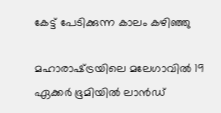കേട്ട് പേടിക്കുന്ന കാലം കഴിഞ്ഞു

മഹാരാഷ്‌ട്രയിലെ മലേഗാവിൽ 19 ഏക്കർ ഭൂമിയിൽ ലാൻഡ്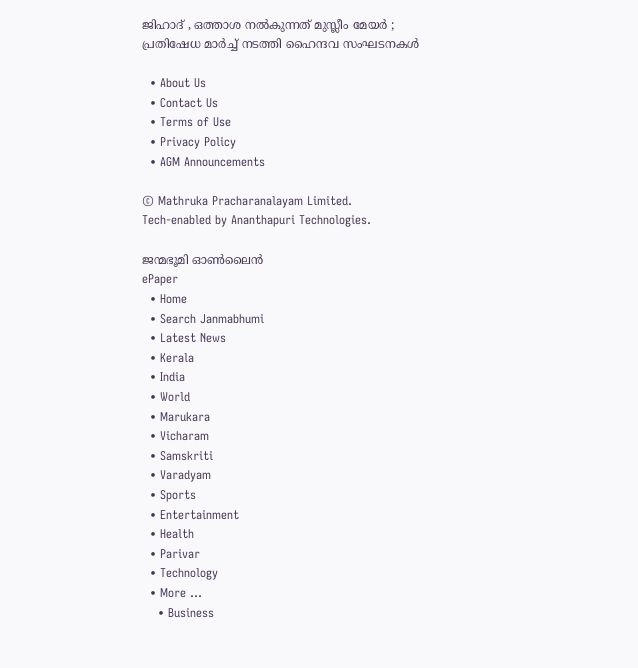ജിഹാദ് , ഒത്താശ നൽകുന്നത് മുസ്ലീം മേയർ ; പ്രതിഷേധ മാർച്ച് നടത്തി ഹൈന്ദവ സംഘടനകൾ

  • About Us
  • Contact Us
  • Terms of Use
  • Privacy Policy
  • AGM Announcements

© Mathruka Pracharanalayam Limited.
Tech-enabled by Ananthapuri Technologies.

ജന്മഭൂമി ഓണ്‍ലൈന്‍
ePaper
  • Home
  • Search Janmabhumi
  • Latest News
  • Kerala
  • India
  • World
  • Marukara
  • Vicharam
  • Samskriti
  • Varadyam
  • Sports
  • Entertainment
  • Health
  • Parivar
  • Technology
  • More …
    • Business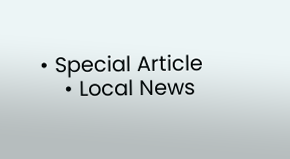• Special Article
    • Local News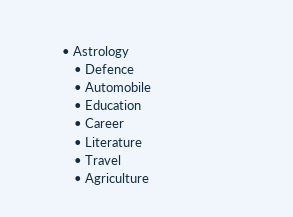• Astrology
    • Defence
    • Automobile
    • Education
    • Career
    • Literature
    • Travel
    • Agriculture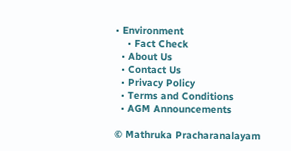• Environment
    • Fact Check
  • About Us
  • Contact Us
  • Privacy Policy
  • Terms and Conditions
  • AGM Announcements

© Mathruka Pracharanalayam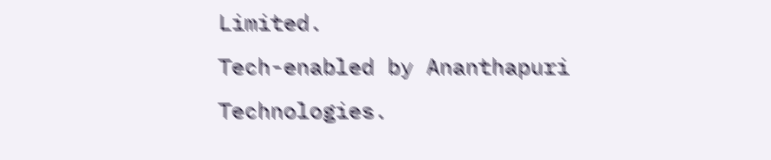Limited.
Tech-enabled by Ananthapuri Technologies.